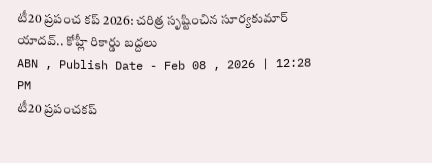టీ20 ప్రపంచ కప్ 2026: చరిత్ర సృష్టించిన సూర్యకుమార్ యాదవ్.. కోహ్లీ రికార్డు బద్దలు
ABN , Publish Date - Feb 08 , 2026 | 12:28 PM
టీ20 ప్రపంచకప్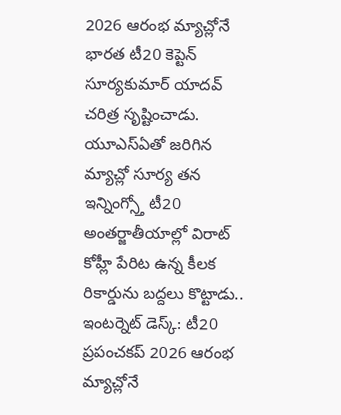2026 ఆరంభ మ్యాచ్లోనే భారత టీ20 కెప్టెన్ సూర్యకుమార్ యాదవ్ చరిత్ర సృష్టించాడు. యూఎస్ఏతో జరిగిన మ్యాచ్లో సూర్య తన ఇన్నింగ్స్తో టీ20 అంతర్జాతీయాల్లో విరాట్ కోహ్లీ పేరిట ఉన్న కీలక రికార్డును బద్దలు కొట్టాడు..
ఇంటర్నెట్ డెస్క్: టీ20 ప్రపంచకప్ 2026 ఆరంభ మ్యాచ్లోనే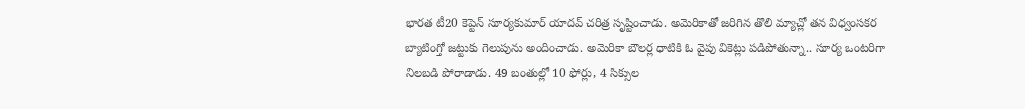భారత టీ20 కెప్టెన్ సూర్యకుమార్ యాదవ్ చరిత్ర సృష్టించాడు. అమెరికాతో జరిగిన తొలి మ్యాచ్లో తన విధ్వంసకర బ్యాటింగ్తో జట్టుకు గెలుపును అందించాడు. అమెరికా బౌలర్ల ధాటికి ఓ వైపు వికెట్లు పడిపోతున్నా.. సూర్య ఒంటరిగా నిలబడి పోరాడాడు. 49 బంతుల్లో 10 ఫోర్లు, 4 సిక్సుల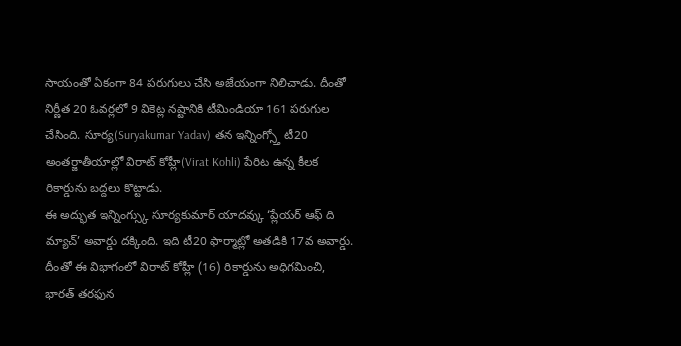సాయంతో ఏకంగా 84 పరుగులు చేసి అజేయంగా నిలిచాడు. దీంతో నిర్ణీత 20 ఓవర్లలో 9 వికెట్ల నష్టానికి టీమిండియా 161 పరుగుల చేసింది. సూర్య(Suryakumar Yadav) తన ఇన్నింగ్స్తో టీ20 అంతర్జాతీయాల్లో విరాట్ కోహ్లీ(Virat Kohli) పేరిట ఉన్న కీలక రికార్డును బద్దలు కొట్టాడు.
ఈ అద్భుత ఇన్నింగ్స్కు సూర్యకుమార్ యాదవ్కు ‘ప్లేయర్ ఆఫ్ ది మ్యాచ్’ అవార్డు దక్కింది. ఇది టీ20 ఫార్మాట్లో అతడికి 17వ అవార్డు. దీంతో ఈ విభాగంలో విరాట్ కోహ్లీ (16) రికార్డును అధిగమించి, భారత్ తరఫున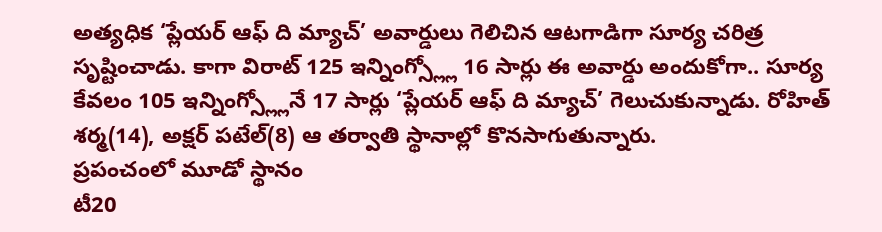అత్యధిక ‘ప్లేయర్ ఆఫ్ ది మ్యాచ్’ అవార్డులు గెలిచిన ఆటగాడిగా సూర్య చరిత్ర సృష్టించాడు. కాగా విరాట్ 125 ఇన్నింగ్స్ల్లో 16 సార్లు ఈ అవార్డు అందుకోగా.. సూర్య కేవలం 105 ఇన్నింగ్స్ల్లోనే 17 సార్లు ‘ప్లేయర్ ఆఫ్ ది మ్యాచ్’ గెలుచుకున్నాడు. రోహిత్ శర్మ(14), అక్షర్ పటేల్(8) ఆ తర్వాతి స్థానాల్లో కొనసాగుతున్నారు.
ప్రపంచంలో మూడో స్థానం
టీ20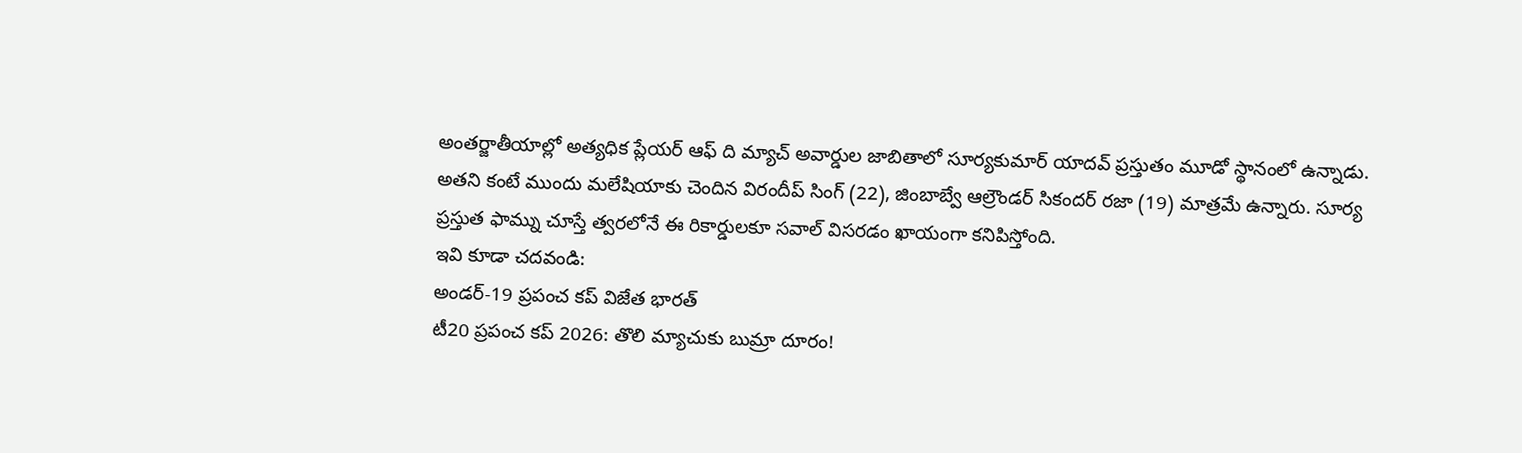అంతర్జాతీయాల్లో అత్యధిక ప్లేయర్ ఆఫ్ ది మ్యాచ్ అవార్డుల జాబితాలో సూర్యకుమార్ యాదవ్ ప్రస్తుతం మూడో స్థానంలో ఉన్నాడు. అతని కంటే ముందు మలేషియాకు చెందిన విరందీప్ సింగ్ (22), జింబాబ్వే ఆల్రౌండర్ సికందర్ రజా (19) మాత్రమే ఉన్నారు. సూర్య ప్రస్తుత ఫామ్ను చూస్తే త్వరలోనే ఈ రికార్డులకూ సవాల్ విసరడం ఖాయంగా కనిపిస్తోంది.
ఇవి కూడా చదవండి:
అండర్-19 ప్రపంచ కప్ విజేత భారత్
టీ20 ప్రపంచ కప్ 2026: తొలి మ్యాచుకు బుమ్రా దూరం!